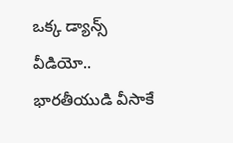ఒక్క డ్యాన్స్ వీడియో.. భారతీయుడి వీసాకే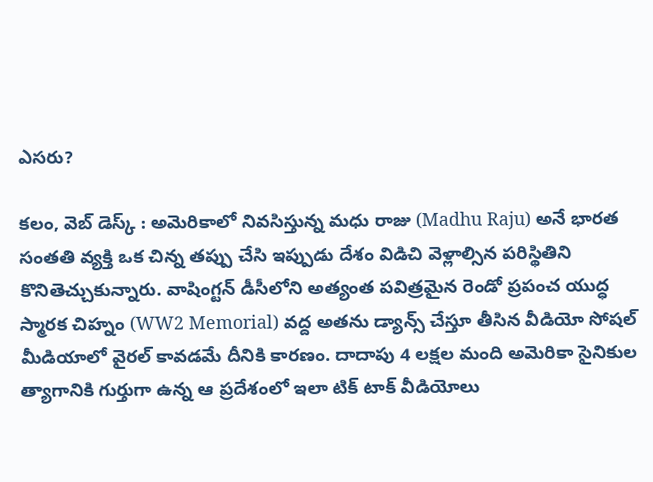ఎసరు?

కలం, వెబ్ డెస్క్ : అమెరికాలో నివసిస్తున్న మధు రాజు (Madhu Raju) అనే భారత సంతతి వ్యక్తి ఒక చిన్న తప్పు చేసి ఇప్పుడు దేశం విడిచి వెళ్లాల్సిన పరిస్థితిని కొనితెచ్చుకున్నారు. వాషింగ్టన్ డీసీలోని అత్యంత పవిత్రమైన రెండో ప్రపంచ యుద్ధ స్మారక చిహ్నం (WW2 Memorial) వద్ద అతను డ్యాన్స్ చేస్తూ తీసిన వీడియో సోషల్ మీడియాలో వైరల్ కావడమే దీనికి కారణం. దాదాపు 4 లక్షల మంది అమెరికా సైనికుల త్యాగానికి గుర్తుగా ఉన్న ఆ ప్రదేశంలో ఇలా టిక్ టాక్ వీడియోలు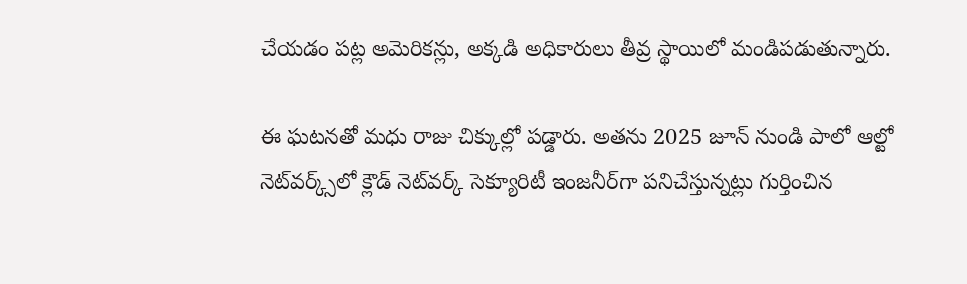చేయడం పట్ల అమెరికన్లు, అక్కడి అధికారులు తీవ్ర స్థాయిలో మండిపడుతున్నారు.

ఈ ఘటనతో మధు రాజు చిక్కుల్లో పడ్డారు. అతను 2025 జూన్ నుండి పాలో ఆల్టో నెట్‌వర్క్స్‌లో క్లౌడ్ నెట్‌వర్క్ సెక్యూరిటీ ఇంజనీర్‌గా పనిచేస్తున్నట్లు గుర్తించిన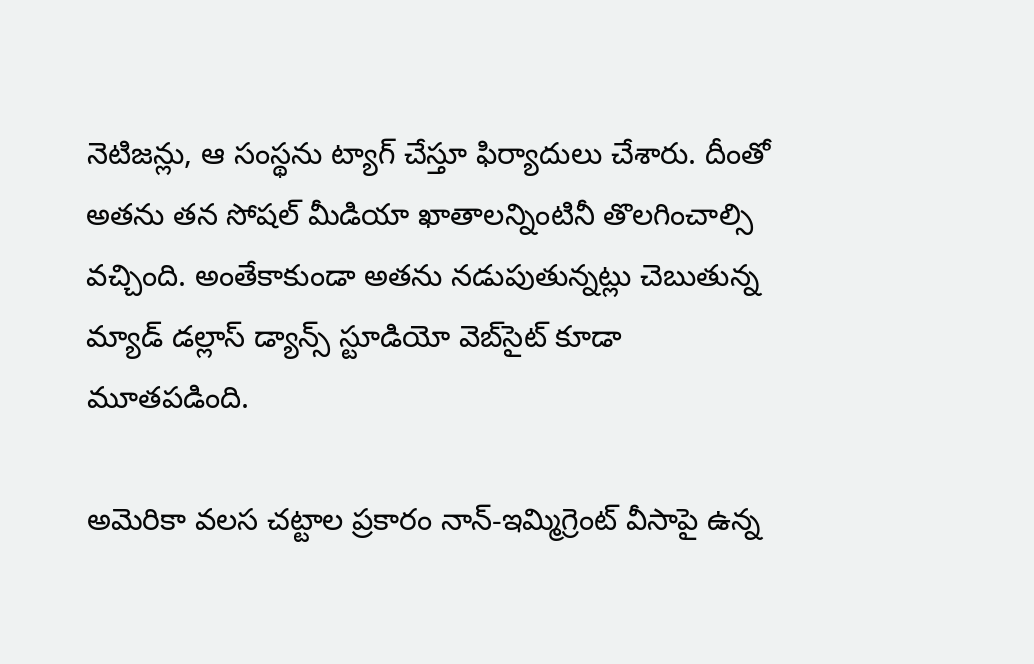నెటిజన్లు, ఆ సంస్థను ట్యాగ్ చేస్తూ ఫిర్యాదులు చేశారు. దీంతో అతను తన సోషల్ మీడియా ఖాతాలన్నింటినీ తొలగించాల్సి వచ్చింది. అంతేకాకుండా అతను నడుపుతున్నట్లు చెబుతున్న మ్యాడ్ డల్లాస్ డ్యాన్స్ స్టూడియో వెబ్‌సైట్ కూడా మూతపడింది.

అమెరికా వలస చట్టాల ప్రకారం నాన్-ఇమ్మిగ్రెంట్ వీసాపై ఉన్న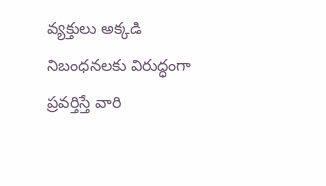వ్యక్తులు అక్కడి నిబంధనలకు విరుద్ధంగా ప్రవర్తిస్తే వారి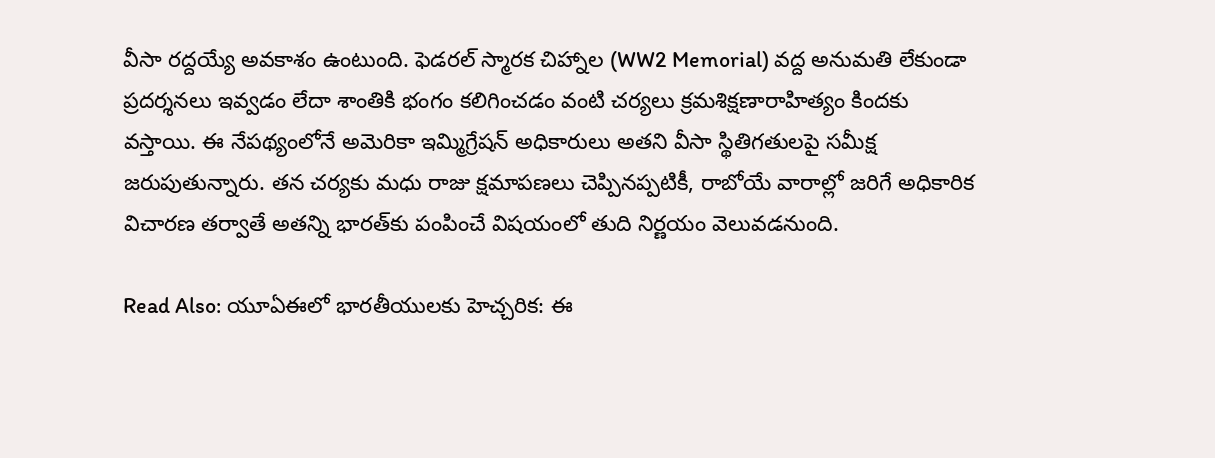వీసా రద్దయ్యే అవకాశం ఉంటుంది. ఫెడరల్ స్మారక చిహ్నాల (WW2 Memorial) వద్ద అనుమతి లేకుండా ప్రదర్శనలు ఇవ్వడం లేదా శాంతికి భంగం కలిగించడం వంటి చర్యలు క్రమశిక్షణారాహిత్యం కిందకు వస్తాయి. ఈ నేపథ్యంలోనే అమెరికా ఇమ్మిగ్రేషన్ అధికారులు అతని వీసా స్థితిగతులపై సమీక్ష జరుపుతున్నారు. తన చర్యకు మధు రాజు క్షమాపణలు చెప్పినప్పటికీ, రాబోయే వారాల్లో జరిగే అధికారిక విచారణ తర్వాతే అతన్ని భారత్‌కు పంపించే విషయంలో తుది నిర్ణయం వెలువడనుంది.

Read Also: యూఏఈలో భారతీయులకు హెచ్చరిక: ఈ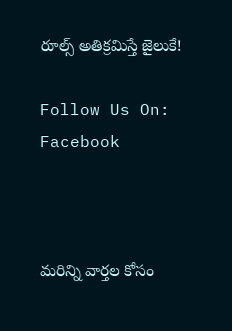రూల్స్ అతిక్రమిస్తే జైలుకే!

Follow Us On: Facebook



మ‌రిన్ని వార్త‌ల కోసం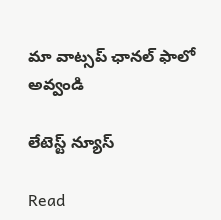మా వాట్స‌ప్ ఛాన‌ల్ ఫాలో అవ్వండి

లేటెస్ట్ న్యూస్‌

Read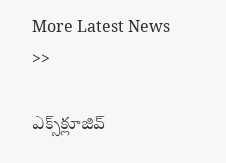More Latest News >>

ఎక్స్‌క్లూజివ్‌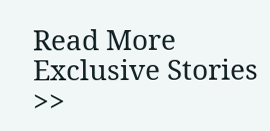Read More Exclusive Stories >>